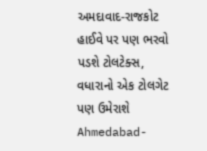અમદાવાદ-રાજકોટ હાઈવે પર પણ ભરવો પડશે ટોલટેક્સ, વધારાનો એક ટોલગેટ પણ ઉમેરાશે
Ahmedabad-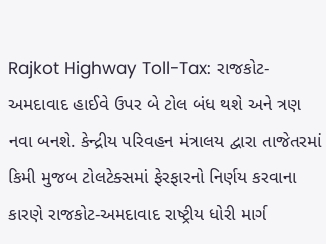Rajkot Highway Toll-Tax: રાજકોટ-અમદાવાદ હાઈવે ઉપર બે ટોલ બંધ થશે અને ત્રણ નવા બનશે. કેન્દ્રીય પરિવહન મંત્રાલય દ્વારા તાજેતરમાં કિમી મુજબ ટોલટેક્સમાં ફેરફારનો નિર્ણય કરવાના કારણે રાજકોટ-અમદાવાદ રાષ્ટ્રીય ધોરી માર્ગ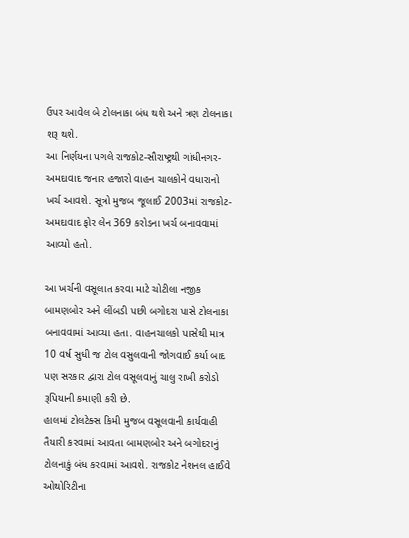ઉપર આવેલ બે ટોલનાકા બંધ થશે અને ત્રણ ટોલનાકા શરૂ થશે.
આ નિર્ણયના પગલે રાજકોટ-સૌરાષ્ટ્રથી ગાંધીનગર-અમદાવાદ જનાર હજારો વાહન ચાલકોને વધારાનો ખર્ચ આવશે. સૂત્રો મુજબ જૂલાઈ 2003માં રાજકોટ-અમદાવાદ ફોર લેન 369 કરોડના ખર્ચ બનાવવામાં આવ્યો હતો.

આ ખર્ચની વસૂલાત કરવા માટે ચોટીલા નજીક બામણબોર અને લીંબડી પછી બગોદરા પાસે ટોલનાકા બનાવવામાં આવ્યા હતા. વાહનચાલકો પાસેથી માત્ર 10 વર્ષ સુધી જ ટોલ વસુલવાની જોગવાઈ કર્યા બાદ પણ સરકાર દ્વારા ટોલ વસૂલવાનું ચાલુ રાખી કરોડો રૂપિયાની કમાણી કરી છે.
હાલમાં ટોલટેક્સ કિમી મુજબ વસૂલવાની કાર્યવાહી તૈયારી કરવામાં આવતા બામણબોર અને બગોદરાનું ટોલનાકું બંધ કરવામાં આવશે. રાજકોટ નેશનલ હાઈવે ઓથોરિટીના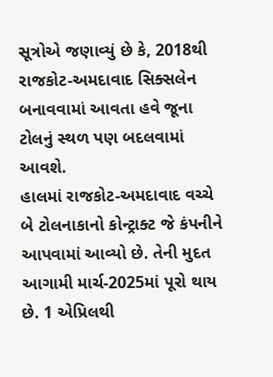સૂત્રોએ જણાવ્યું છે કે, 2018થી રાજકોટ-અમદાવાદ સિક્સલેન બનાવવામાં આવતા હવે જૂના ટોલનું સ્થળ પણ બદલવામાં આવશે.
હાલમાં રાજકોટ-અમદાવાદ વચ્ચે બે ટોલનાકાનો કોન્ટ્રાક્ટ જે કંપનીને આપવામાં આવ્યો છે. તેની મુદત આગામી માર્ચ-2025માં પૂરો થાય છે. 1 એપ્રિલથી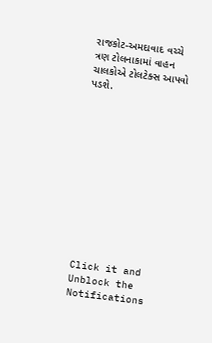રાજકોટ-અમદાવાદ વચ્ચે ત્રણ ટોલનાકામાં વાહન ચાલકોએ ટોલટેક્સ આપવો પડશે.












Click it and Unblock the Notifications